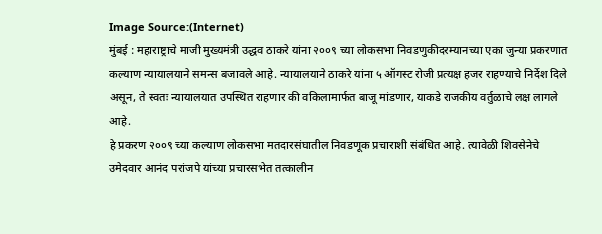Image Source:(Internet)
मुंबई : महाराष्ट्राचे माजी मुख्यमंत्री उद्धव ठाकरे यांना २००९ च्या लोकसभा निवडणुकीदरम्यानच्या एका जुन्या प्रकरणात कल्याण न्यायालयाने समन्स बजावले आहे. न्यायालयाने ठाकरे यांना ५ ऑगस्ट रोजी प्रत्यक्ष हजर राहण्याचे निर्देश दिले असून, ते स्वतः न्यायालयात उपस्थित राहणार की वकिलामार्फत बाजू मांडणार, याकडे राजकीय वर्तुळाचे लक्ष लागले आहे.
हे प्रकरण २००९ च्या कल्याण लोकसभा मतदारसंघातील निवडणूक प्रचाराशी संबंधित आहे. त्यावेळी शिवसेनेचे उमेदवार आनंद परांजपे यांच्या प्रचारसभेत तत्कालीन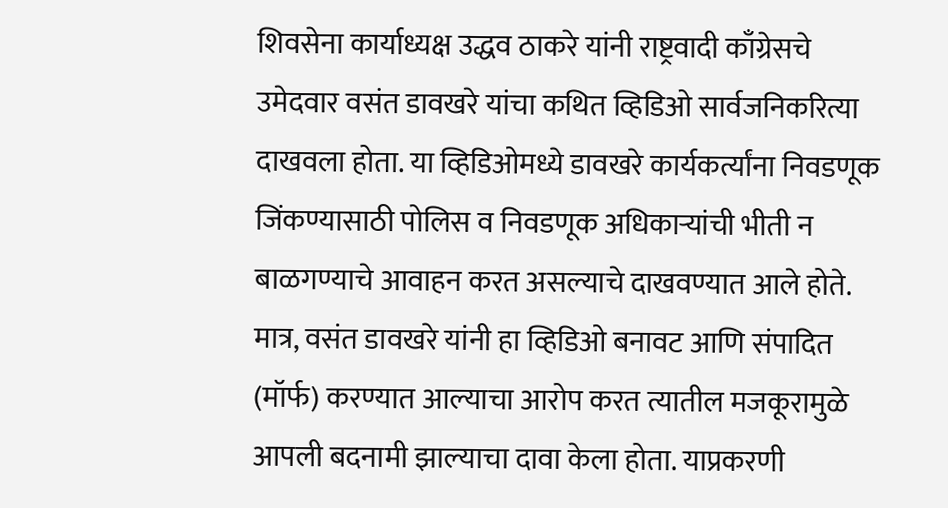शिवसेना कार्याध्यक्ष उद्धव ठाकरे यांनी राष्ट्रवादी काँग्रेसचे उमेदवार वसंत डावखरे यांचा कथित व्हिडिओ सार्वजनिकरित्या दाखवला होता. या व्हिडिओमध्ये डावखरे कार्यकर्त्यांना निवडणूक जिंकण्यासाठी पोलिस व निवडणूक अधिकाऱ्यांची भीती न बाळगण्याचे आवाहन करत असल्याचे दाखवण्यात आले होते.
मात्र, वसंत डावखरे यांनी हा व्हिडिओ बनावट आणि संपादित (मॉर्फ) करण्यात आल्याचा आरोप करत त्यातील मजकूरामुळे आपली बदनामी झाल्याचा दावा केला होता. याप्रकरणी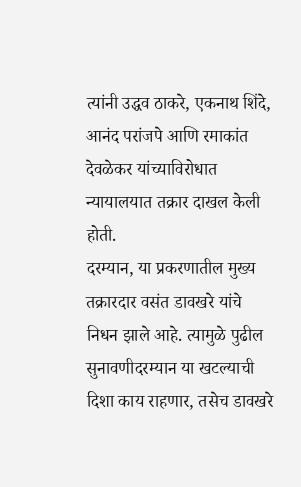त्यांनी उद्धव ठाकरे, एकनाथ शिंदे, आनंद परांजपे आणि रमाकांत देवळेकर यांच्याविरोधात न्यायालयात तक्रार दाखल केली होती.
दरम्यान, या प्रकरणातील मुख्य तक्रारदार वसंत डावखरे यांचे निधन झाले आहे. त्यामुळे पुढील सुनावणीदरम्यान या खटल्याची दिशा काय राहणार, तसेच डावखरे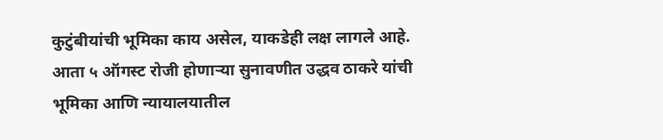कुटुंबीयांची भूमिका काय असेल, याकडेही लक्ष लागले आहे.
आता ५ ऑगस्ट रोजी होणाऱ्या सुनावणीत उद्धव ठाकरे यांची भूमिका आणि न्यायालयातील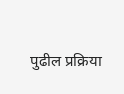पुढील प्रक्रिया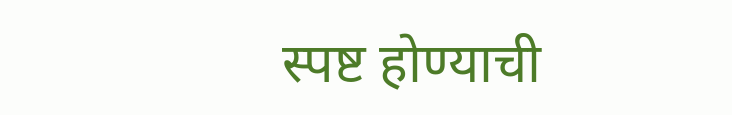स्पष्ट होण्याची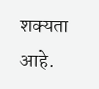शक्यता आहे.